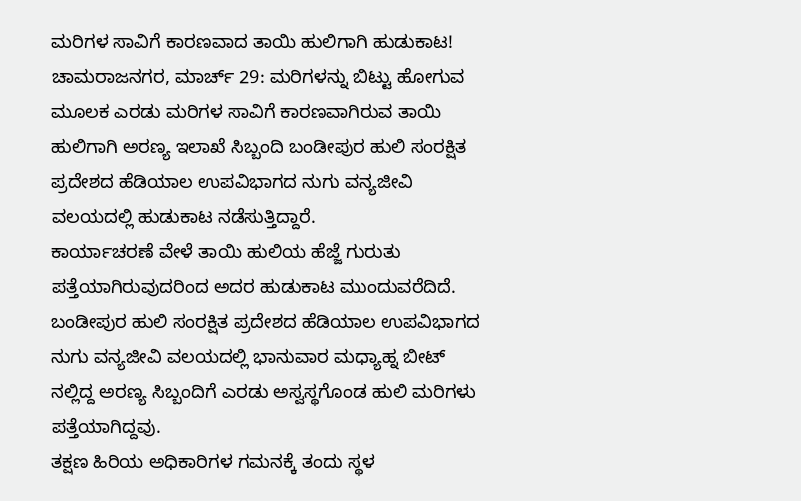ಮರಿಗಳ ಸಾವಿಗೆ ಕಾರಣವಾದ ತಾಯಿ ಹುಲಿಗಾಗಿ ಹುಡುಕಾಟ!
ಚಾಮರಾಜನಗರ, ಮಾರ್ಚ್ 29: ಮರಿಗಳನ್ನು ಬಿಟ್ಟು ಹೋಗುವ ಮೂಲಕ ಎರಡು ಮರಿಗಳ ಸಾವಿಗೆ ಕಾರಣವಾಗಿರುವ ತಾಯಿ ಹುಲಿಗಾಗಿ ಅರಣ್ಯ ಇಲಾಖೆ ಸಿಬ್ಬಂದಿ ಬಂಡೀಪುರ ಹುಲಿ ಸಂರಕ್ಷಿತ ಪ್ರದೇಶದ ಹೆಡಿಯಾಲ ಉಪವಿಭಾಗದ ನುಗು ವನ್ಯಜೀವಿ ವಲಯದಲ್ಲಿ ಹುಡುಕಾಟ ನಡೆಸುತ್ತಿದ್ದಾರೆ.
ಕಾರ್ಯಾಚರಣೆ ವೇಳೆ ತಾಯಿ ಹುಲಿಯ ಹೆಜ್ಜೆ ಗುರುತು ಪತ್ತೆಯಾಗಿರುವುದರಿಂದ ಅದರ ಹುಡುಕಾಟ ಮುಂದುವರೆದಿದೆ. ಬಂಡೀಪುರ ಹುಲಿ ಸಂರಕ್ಷಿತ ಪ್ರದೇಶದ ಹೆಡಿಯಾಲ ಉಪವಿಭಾಗದ ನುಗು ವನ್ಯಜೀವಿ ವಲಯದಲ್ಲಿ ಭಾನುವಾರ ಮಧ್ಯಾಹ್ನ ಬೀಟ್ ನಲ್ಲಿದ್ದ ಅರಣ್ಯ ಸಿಬ್ಬಂದಿಗೆ ಎರಡು ಅಸ್ವಸ್ಥಗೊಂಡ ಹುಲಿ ಮರಿಗಳು ಪತ್ತೆಯಾಗಿದ್ದವು.
ತಕ್ಷಣ ಹಿರಿಯ ಅಧಿಕಾರಿಗಳ ಗಮನಕ್ಕೆ ತಂದು ಸ್ಥಳ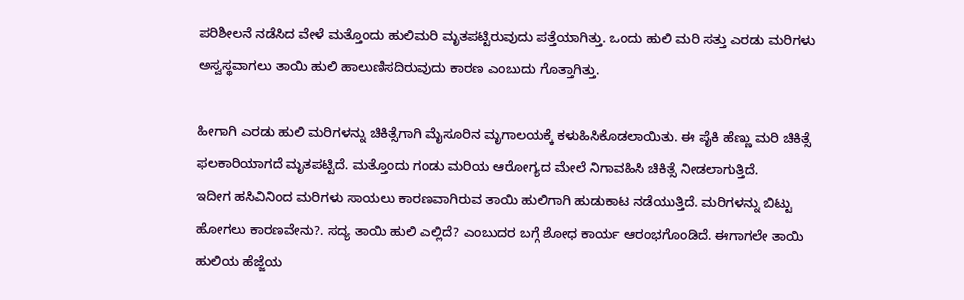ಪರಿಶೀಲನೆ ನಡೆಸಿದ ವೇಳೆ ಮತ್ತೊಂದು ಹುಲಿಮರಿ ಮೃತಪಟ್ಟಿರುವುದು ಪತ್ತೆಯಾಗಿತ್ತು. ಒಂದು ಹುಲಿ ಮರಿ ಸತ್ತು ಎರಡು ಮರಿಗಳು ಅಸ್ವಸ್ಥವಾಗಲು ತಾಯಿ ಹುಲಿ ಹಾಲುಣಿಸದಿರುವುದು ಕಾರಣ ಎಂಬುದು ಗೊತ್ತಾಗಿತ್ತು.

ಹೀಗಾಗಿ ಎರಡು ಹುಲಿ ಮರಿಗಳನ್ನು ಚಿಕಿತ್ಸೆಗಾಗಿ ಮೈಸೂರಿನ ಮೃಗಾಲಯಕ್ಕೆ ಕಳುಹಿಸಿಕೊಡಲಾಯಿತು. ಈ ಪೈಕಿ ಹೆಣ್ಣು ಮರಿ ಚಿಕಿತ್ಸೆ ಫಲಕಾರಿಯಾಗದೆ ಮೃತಪಟ್ಟಿದೆ. ಮತ್ತೊಂದು ಗಂಡು ಮರಿಯ ಆರೋಗ್ಯದ ಮೇಲೆ ನಿಗಾವಹಿಸಿ ಚಿಕಿತ್ಸೆ ನೀಡಲಾಗುತ್ತಿದೆ.
ಇದೀಗ ಹಸಿವಿನಿಂದ ಮರಿಗಳು ಸಾಯಲು ಕಾರಣವಾಗಿರುವ ತಾಯಿ ಹುಲಿಗಾಗಿ ಹುಡುಕಾಟ ನಡೆಯುತ್ತಿದೆ. ಮರಿಗಳನ್ನು ಬಿಟ್ಟು ಹೋಗಲು ಕಾರಣವೇನು?. ಸದ್ಯ ತಾಯಿ ಹುಲಿ ಎಲ್ಲಿದೆ? ಎಂಬುದರ ಬಗ್ಗೆ ಶೋಧ ಕಾರ್ಯ ಆರಂಭಗೊಂಡಿದೆ. ಈಗಾಗಲೇ ತಾಯಿ ಹುಲಿಯ ಹೆಜ್ಜೆಯ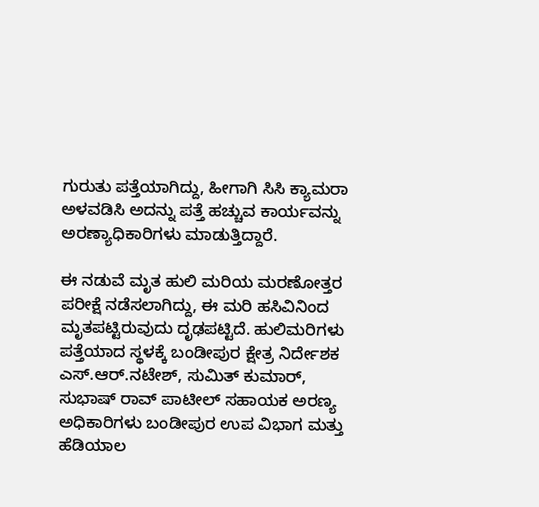ಗುರುತು ಪತ್ತೆಯಾಗಿದ್ದು, ಹೀಗಾಗಿ ಸಿಸಿ ಕ್ಯಾಮರಾ ಅಳವಡಿಸಿ ಅದನ್ನು ಪತ್ತೆ ಹಚ್ಚುವ ಕಾರ್ಯವನ್ನು ಅರಣ್ಯಾಧಿಕಾರಿಗಳು ಮಾಡುತ್ತಿದ್ದಾರೆ.

ಈ ನಡುವೆ ಮೃತ ಹುಲಿ ಮರಿಯ ಮರಣೋತ್ತರ ಪರೀಕ್ಷೆ ನಡೆಸಲಾಗಿದ್ದು, ಈ ಮರಿ ಹಸಿವಿನಿಂದ ಮೃತಪಟ್ಟಿರುವುದು ದೃಢಪಟ್ಟಿದೆ. ಹುಲಿಮರಿಗಳು ಪತ್ತೆಯಾದ ಸ್ಥಳಕ್ಕೆ ಬಂಡೀಪುರ ಕ್ಷೇತ್ರ ನಿರ್ದೇಶಕ ಎಸ್.ಆರ್.ನಟೇಶ್, ಸುಮಿತ್ ಕುಮಾರ್, ಸುಭಾಷ್ ರಾವ್ ಪಾಟೀಲ್ ಸಹಾಯಕ ಅರಣ್ಯ ಅಧಿಕಾರಿಗಳು ಬಂಡೀಪುರ ಉಪ ವಿಭಾಗ ಮತ್ತು ಹೆಡಿಯಾಲ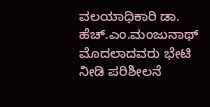ವಲಯಾಧಿಕಾರಿ ಡಾ. ಹೆಚ್.ಎಂ.ಮಂಜುನಾಥ್ ಮೊದಲಾದವರು ಭೇಟಿ ನೀಡಿ ಪರಿಶೀಲನೆ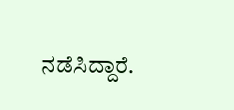ನಡೆಸಿದ್ದಾರೆ.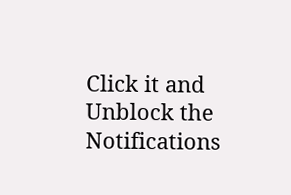Click it and Unblock the Notifications